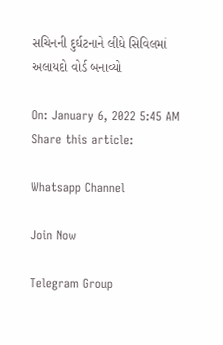સચિનની દુર્ઘટનાને લીધે સિવિલમાં અલાયદો વોર્ડ બનાવ્યો

On: January 6, 2022 5:45 AM
Share this article:

Whatsapp Channel

Join Now

Telegram Group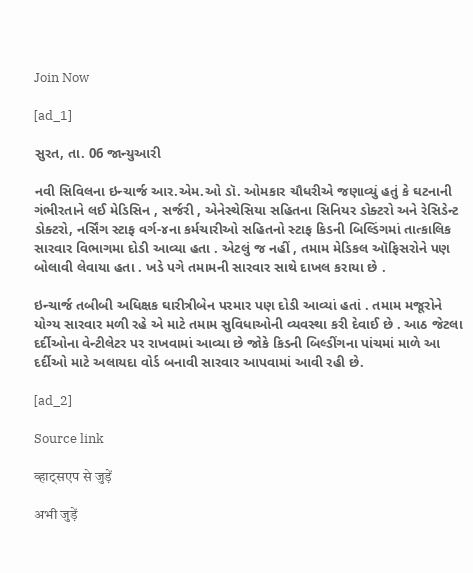Join Now

[ad_1]

સુરત, તા. 06 જાન્યુઆરી

નવી સિવિલના ઇન્ચાર્જ આર.એમ.ઓ ડૉ. ઓમકાર ચૌધરીએ જણાવ્યું હતું કે ઘટનાની ગંભીરતાને લઈ મેડિસિન , સર્જરી , એનેસ્થેસિયા સહિતના સિનિયર ડોક્ટરો અને રેસિડેન્ટ ડોક્ટરો, નર્સિંગ સ્ટાફ વર્ગ-૪ના કર્મચારીઓ સહિતનો સ્ટાફ કિડની બિલ્ડિંગમાં તાત્કાલિક સારવાર વિભાગમા દોડી આવ્યા હતા . એટલું જ નહીં , તમામ મેડિકલ ઑફિસરોને પણ બોલાવી લેવાયા હતા . ખડે પગે તમામની સારવાર સાથે દાખલ કરાયા છે .

ઇન્ચાર્જ તબીબી અધિક્ષક ઘારીત્રીબેન પરમાર પણ દોડી આવ્યાં હતાં . તમામ મજૂરોને યોગ્ય સારવાર મળી રહે એ માટે તમામ સુવિધાઓની વ્યવસ્થા કરી દેવાઈ છે . આઠ જેટલા દર્દીઓના વેન્ટીલેટર પર રાખવામાં આવ્યા છે જોકે કિડની બિલ્ડીંગના પાંચમાં માળે આ દર્દીઓ માટે અલાયદા વોર્ડ બનાવી સારવાર આપવામાં આવી રહી છે.

[ad_2]

Source link

व्हाट्सएप से जुड़ें

अभी जुड़ें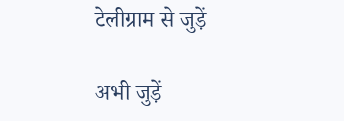टेलीग्राम से जुड़ें

अभी जुड़ें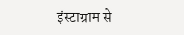इंस्टाग्राम से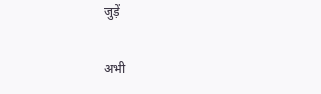जुड़ें

अभी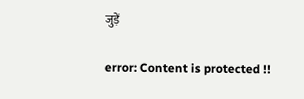जुड़ें

error: Content is protected !!